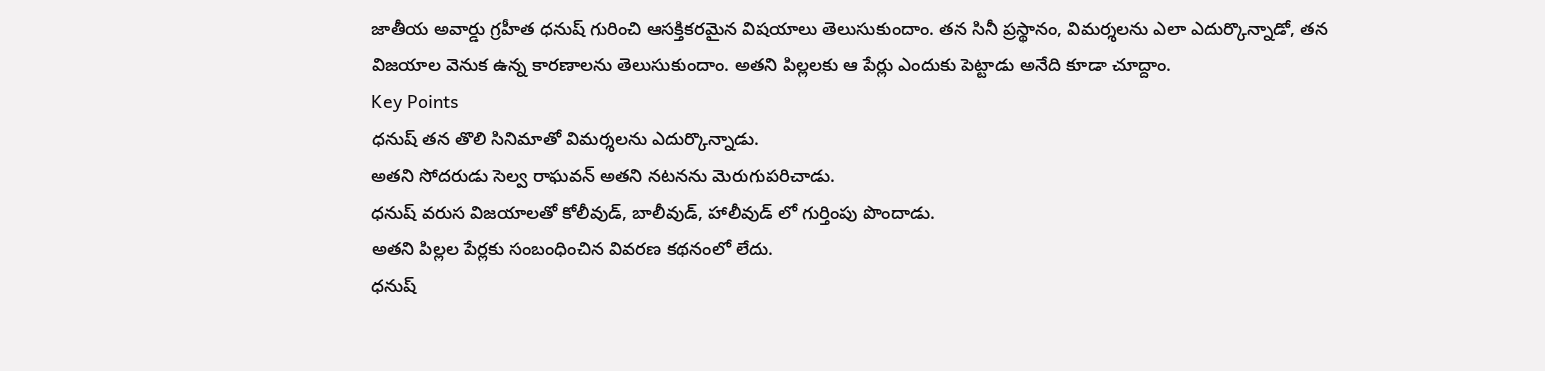జాతీయ అవార్డు గ్రహీత ధనుష్ గురించి ఆసక్తికరమైన విషయాలు తెలుసుకుందాం. తన సినీ ప్రస్థానం, విమర్శలను ఎలా ఎదుర్కొన్నాడో, తన విజయాల వెనుక ఉన్న కారణాలను తెలుసుకుందాం. అతని పిల్లలకు ఆ పేర్లు ఎందుకు పెట్టాడు అనేది కూడా చూద్దాం.
Key Points
ధనుష్ తన తొలి సినిమాతో విమర్శలను ఎదుర్కొన్నాడు.
అతని సోదరుడు సెల్వ రాఘవన్ అతని నటనను మెరుగుపరిచాడు.
ధనుష్ వరుస విజయాలతో కోలీవుడ్, బాలీవుడ్, హాలీవుడ్ లో గుర్తింపు పొందాడు.
అతని పిల్లల పేర్లకు సంబంధించిన వివరణ కథనంలో లేదు.
ధనుష్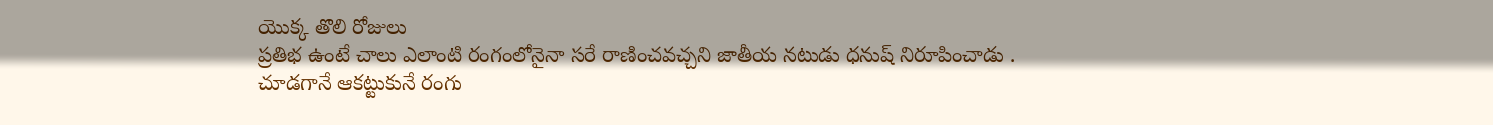యొక్క తొలి రోజులు
ప్రతిభ ఉంటే చాలు ఎలాంటి రంగంలోనైనా సరే రాణించవచ్చని జాతీయ నటుడు ధనుష్ నిరూపించాడు . చూడగానే ఆకట్టుకునే రంగు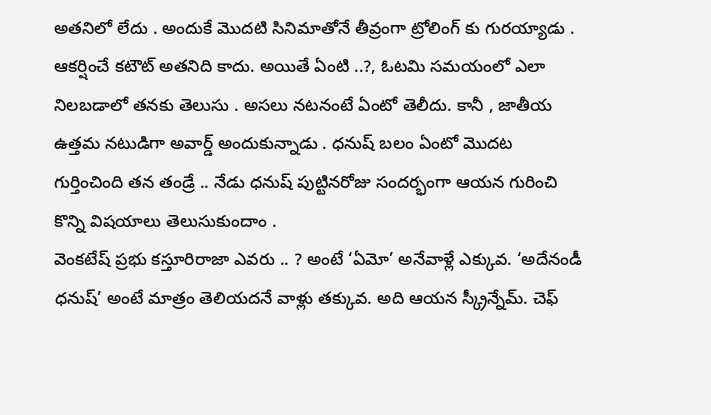అతనిలో లేదు . అందుకే మొదటి సినిమాతోనే తీవ్రంగా ట్రోలింగ్ కు గురయ్యాడు . ఆకర్షించే కటౌట్ అతనిది కాదు. అయితే ఏంటి ..?, ఓటమి సమయంలో ఎలా నిలబడాలో తనకు తెలుసు . అసలు నటనంటే ఏంటో తెలీదు. కానీ , జాతీయ ఉత్తమ నటుడిగా అవార్డ్ అందుకున్నాడు . ధనుష్ బలం ఏంటో మొదట గుర్తించింది తన తండ్రే .. నేడు ధనుష్ పుట్టినరోజు సందర్భంగా ఆయన గురించి కొన్ని విషయాలు తెలుసుకుందాం .
వెంకటేష్ ప్రభు కస్తూరిరాజా ఎవరు .. ? అంటే ‘ఏమో’ అనేవాళ్లే ఎక్కువ. ‘అదేనండీ ధనుష్’ అంటే మాత్రం తెలియదనే వాళ్లు తక్కువ. అది ఆయన స్క్రీన్నేమ్. చెఫ్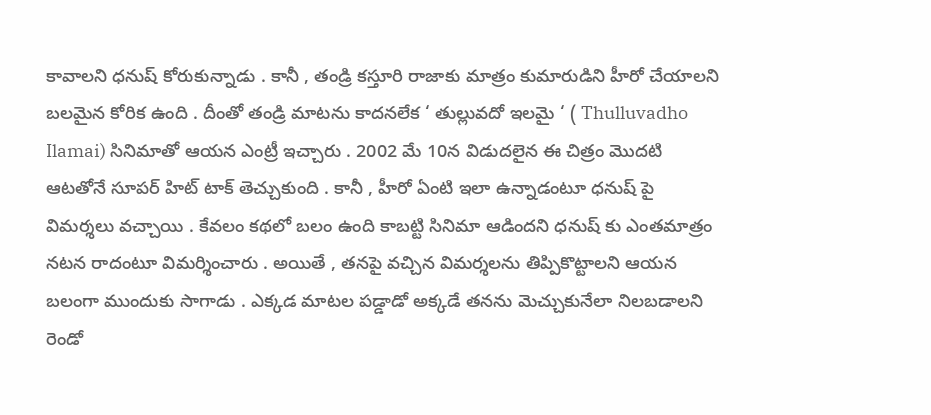కావాలని ధనుష్ కోరుకున్నాడు . కానీ , తండ్రి కస్తూరి రాజాకు మాత్రం కుమారుడిని హీరో చేయాలని బలమైన కోరిక ఉంది . దీంతో తండ్రి మాటను కాదనలేక ‘ తుల్లువదో ఇలమై ‘ ( Thulluvadho Ilamai) సినిమాతో ఆయన ఎంట్రీ ఇచ్చారు . 2002 మే 10న విడుదలైన ఈ చిత్రం మొదటి ఆటతోనే సూపర్ హిట్ టాక్ తెచ్చుకుంది . కానీ , హీరో ఏంటి ఇలా ఉన్నాడంటూ ధనుష్ పై విమర్శలు వచ్చాయి . కేవలం కథలో బలం ఉంది కాబట్టి సినిమా ఆడిందని ధనుష్ కు ఎంతమాత్రం నటన రాదంటూ విమర్శించారు . అయితే , తనపై వచ్చిన విమర్శలను తిప్పికొట్టాలని ఆయన బలంగా ముందుకు సాగాడు . ఎక్కడ మాటల పడ్డాడో అక్కడే తనను మెచ్చుకునేలా నిలబడాలని రెండో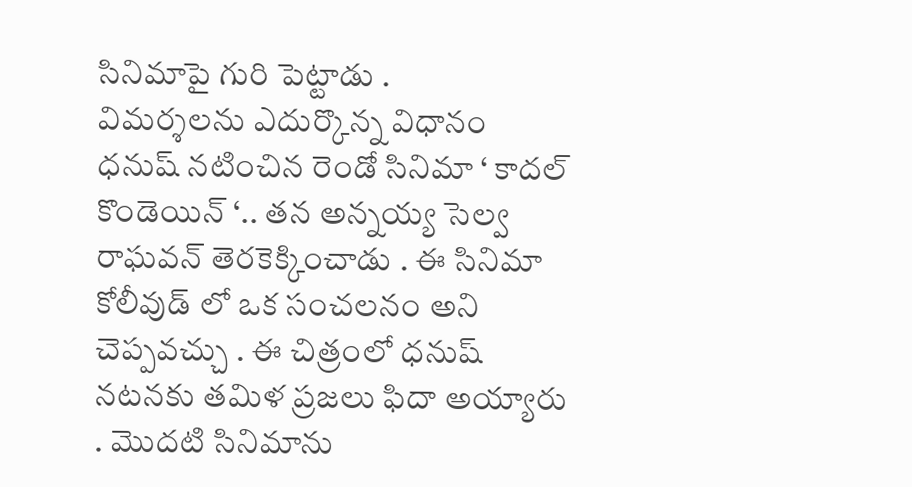సినిమాపై గురి పెట్టాడు .
విమర్శలను ఎదుర్కొన్న విధానం
ధనుష్ నటించిన రెండో సినిమా ‘ కాదల్ కొండెయిన్ ‘.. తన అన్నయ్య సెల్వ రాఘవన్ తెరకెక్కించాడు . ఈ సినిమా కోలీవుడ్ లో ఒక సంచలనం అని చెప్పవచ్చు . ఈ చిత్రంలో ధనుష్ నటనకు తమిళ ప్రజలు ఫిదా అయ్యారు . మొదటి సినిమాను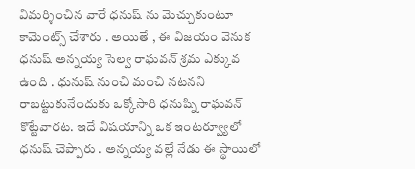విమర్శించిన వారే ధనుష్ ను మెచ్చుకుంటూ కామెంట్స్ చేశారు . అయితే , ఈ విజయం వెనుక ధనుష్ అన్నయ్య సెల్వ రాఘవన్ శ్రమ ఎక్కువ ఉంది . ధునుష్ నుంచి మంచి నటనని రాబట్టుకునేందుకు ఒక్కోసారి ధనుష్ని రాఘవన్ కొట్టేవారట. ఇదే విషయాన్ని ఒక ఇంటర్వ్యూలో ధనుష్ చెప్పారు . అన్నయ్య వల్లే నేడు ఈ స్థాయిలో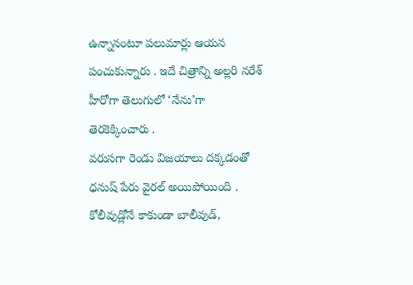ఉన్నానంటూ పలుమార్లు ఆయన పంచుకున్నారు . ఇదే చిత్రాన్ని అల్లరి నరేశ్ హీరోగా తెలుగులో ‘నేను’గా తెరకెక్కించారు .
వరుసగా రెండు విజయాలు దక్కడంతో ధనుష్ పేరు వైరల్ అయిపోయింది . కోలీవుడ్లోనే కాకుండా బాలీవుడ్,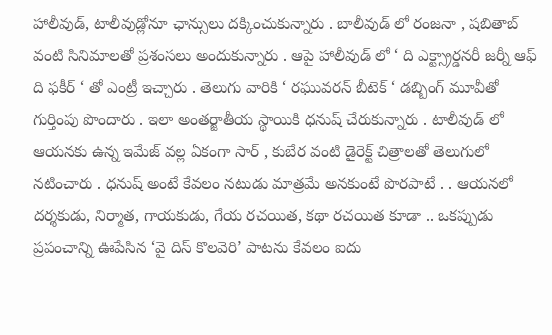హాలీవుడ్, టాలీవుడ్లోనూ ఛాన్సులు దక్కించుకున్నారు . బాలీవుడ్ లో రంజనా , షబితాబ్ వంటి సినిమాలతో ప్రశంసలు అందుకున్నారు . ఆపై హాలీవుడ్ లో ‘ ది ఎక్ట్స్రార్డనరీ జర్నీ ఆఫ్ ది ఫకీర్ ‘ తో ఎంట్రీ ఇచ్చారు . తెలుగు వారికి ‘ రఘువరన్ బీటెక్ ‘ డబ్బింగ్ మూవీతో గుర్తింపు పొందారు . ఇలా అంతర్జాతీయ స్థాయికి ధనుష్ చేరుకున్నారు . టాలీవుడ్ లో ఆయనకు ఉన్న ఇమేజ్ వల్ల ఏకంగా సార్ , కుబేర వంటి డైరెక్ట్ చిత్రాలతో తెలుగులో నటించారు . ధనుష్ అంటే కేవలం నటుడు మాత్రమే అనకుంటే పొరపాటే . . ఆయనలో దర్శకుడు, నిర్మాత, గాయకుడు, గేయ రచయిత, కథా రచయిత కూడా .. ఒకప్పుడు ప్రపంచాన్ని ఊపేసిన ‘వై దిస్ కొలవెరి’ పాటను కేవలం ఐదు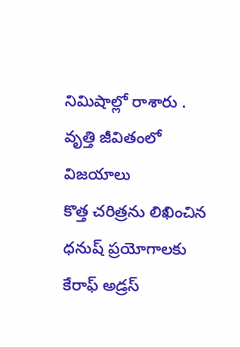నిమిషాల్లో రాశారు .
వృత్తి జీవితంలో విజయాలు
కొత్త చరిత్రను లిఖించిన ధనుష్ ప్రయోగాలకు కేరాఫ్ అడ్రస్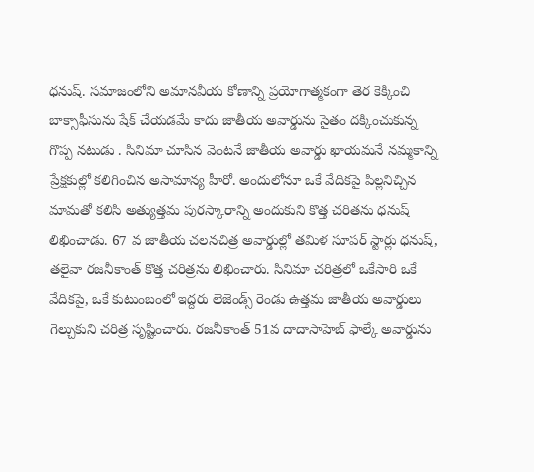ధనుష్. సమాజంలోని అమానవీయ కోణాన్ని ప్రయోగాత్మకంగా తెర కెక్కించి బాక్సాఫీసును షేక్ చేయడమే కాదు జాతీయ అవార్డును సైతం దక్కించుకున్న గొప్ప నటుడు . సినిమా చూసిన వెంటనే జాతీయ అవార్డు ఖాయమనే నమ్మకాన్ని ప్రేక్షకుల్లో కలిగించిన అసామాన్య హీరో. అందులోనూ ఒకే వేదికపై పిల్లనిచ్చిన మామతో కలిసి అత్యుత్తమ పురస్కారాన్ని అందుకుని కొత్త చరితను ధనుష్ లిఖించాడు. 67 వ జాతీయ చలనచిత్ర అవార్డుల్లో తమిళ సూపర్ స్టార్లు ధనుష్, తలైవా రజనీకాంత్ కొత్త చరిత్రను లిఖించారు. సినిమా చరిత్రలో ఒకేసారి ఒకే వేదికపై, ఒకే కుటుంబంలో ఇద్దరు లెజెండ్స్ రెండు ఉత్తమ జాతీయ అవార్డులు గెల్చుకుని చరిత్ర సృష్టించారు. రజనీకాంత్ 51వ దాదాసాహెబ్ ఫాల్కే అవార్డును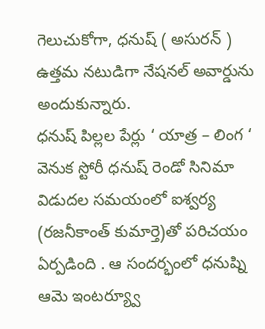గెలుచుకోగా, ధనుష్ ( అసురన్ ) ఉత్తమ నటుడిగా నేషనల్ అవార్డును అందుకున్నారు.
ధనుష్ పిల్లల పేర్లు ‘ యాత్ర – లింగ ‘ వెనుక స్టోరీ ధనుష్ రెండో సినిమా విడుదల సమయంలో ఐశ్వర్య (రజనీకాంత్ కుమార్తె)తో పరిచయం ఏర్పడింది . ఆ సందర్భంలో ధనుష్ని ఆమె ఇంటర్య్వూ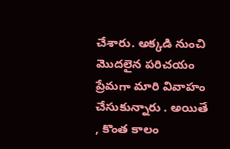చేశారు. అక్కడి నుంచి మొదలైన పరిచయం ప్రేమగా మారి వివాహం చేసుకున్నారు . అయితే , కొంత కాలం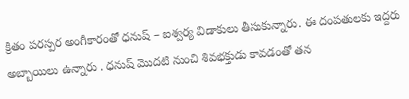క్రితం పరస్పర అంగీకారంతో ధనుష్ – ఐశ్వర్య విడాకులు తీసుకున్నారు. ఈ దంపతులకు ఇద్దరు అబ్బాయిలు ఉన్నారు . ధనుష్ మొదటి నుంచి శివభక్తుడు కావడంతో తన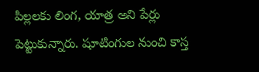పిల్లలకు లింగ, యాత్ర అని పేర్లు పెట్టుకున్నారు. షూటింగుల నుంచి కాస్త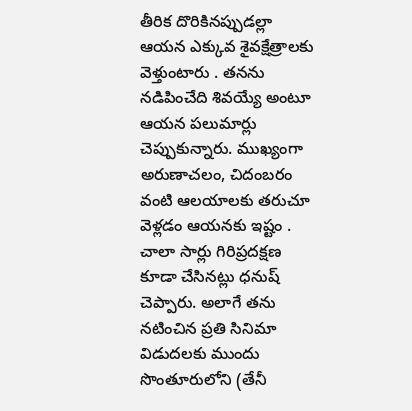తీరిక దొరికినప్పుడల్లా ఆయన ఎక్కువ శైవక్షేత్రాలకు వెళ్తుంటారు . తనను నడిపించేది శివయ్యే అంటూ ఆయన పలుమార్లు చెప్పుకున్నారు. ముఖ్యంగా అరుణాచలం, చిదంబరం వంటి ఆలయాలకు తరుచూ వెళ్లడం ఆయనకు ఇష్టం . చాలా సార్లు గిరిప్రదక్షణ కూడా చేసినట్లు ధనుష్ చెప్పారు. అలాగే తను నటించిన ప్రతి సినిమా విడుదలకు ముందు సొంతూరులోని (తేనీ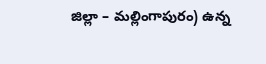జిల్లా – మల్లింగాపురం) ఉన్న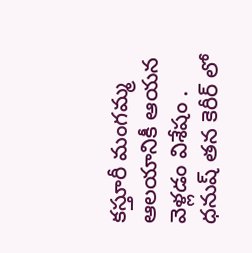కస్తూరీ మంగమ్మ ఆలయానికీ ఆయన వెళ్లడం విశేషం .
ధనుష్ తన కెరీర్ లో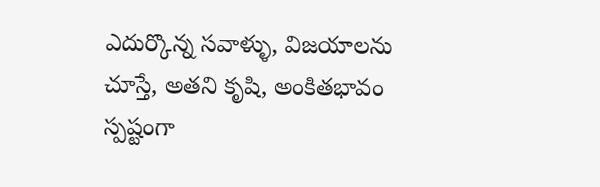ఎదుర్కొన్న సవాళ్ళు, విజయాలను చూస్తే, అతని కృషి, అంకితభావం స్పష్టంగా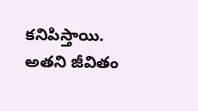కనిపిస్తాయి. అతని జీవితం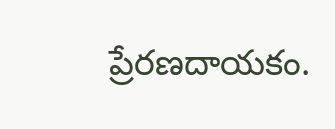ప్రేరణదాయకం.